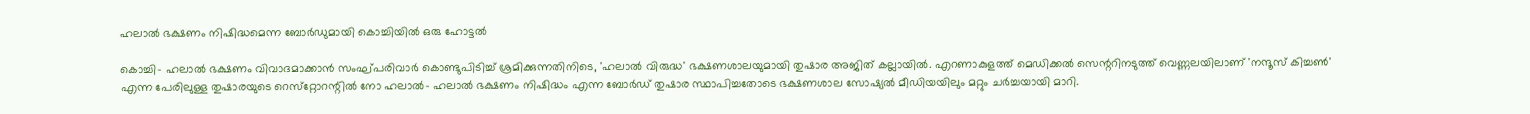ഹലാല്‍ ഭക്ഷണം നിഷിദ്ധമെന്ന ബോര്‍ഡുമായി കൊച്ചിയില്‍ ഒരു ഹോട്ടല്‍

കൊച്ചി- ഹലാല്‍ ഭക്ഷണം വിവാദമാക്കാന്‍ സംഘ്പരിവാര്‍ കൊണ്ടുപിടിച്ച് ശ്രമിക്കുന്നതിനിടെ, 'ഹലാല്‍ വിരുദ്ധ' ഭക്ഷണശാലയുമായി തുഷാര അജിത് കല്ലായില്‍. എറണാകുളത്ത് മെഡിക്കല്‍ സെന്ററിനടുത്ത് വെണ്ണലയിലാണ് 'നന്ദൂസ് കിച്ചണ്‍' എന്ന പേരിലുള്ള തുഷാരയുടെ റെസ്‌റ്റോറന്റില്‍ നോ ഹലാല്‍- ഹലാല്‍ ഭക്ഷണം നിഷിദ്ധം എന്ന ബോര്‍ഡ് തുഷാര സ്ഥാപിച്ചതോടെ ഭക്ഷണശാല സോഷ്യല്‍ മീഡിയയിലും മറ്റും ചര്‍ച്ചയായി മാറി.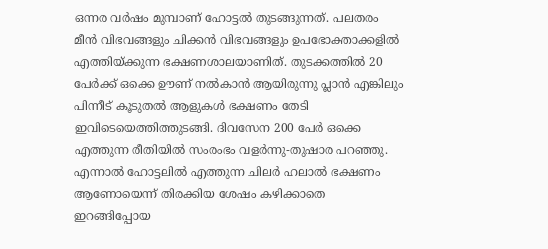ഒന്നര വര്‍ഷം മുമ്പാണ് ഹോട്ടല്‍ തുടങ്ങുന്നത്. പലതരം മീന്‍ വിഭവങ്ങളും ചിക്കന്‍ വിഭവങ്ങളും ഉപഭോക്താക്കളില്‍ എത്തിയ്ക്കുന്ന ഭക്ഷണശാലയാണിത്. തുടക്കത്തില്‍ 20 പേര്‍ക്ക് ഒക്കെ ഊണ് നല്‍കാന്‍ ആയിരുന്നു പ്ലാന്‍ എങ്കിലും പിന്നീട് കൂടുതല്‍ ആളുകള്‍ ഭക്ഷണം തേടി ഇവിടെയെത്തിത്തുടങ്ങി. ദിവസേന 200 പേര്‍ ഒക്കെ എത്തുന്ന രീതിയില്‍ സംരംഭം വളര്‍ന്നു-തുഷാര പറഞ്ഞു.
എന്നാല്‍ ഹോട്ടലില്‍ എത്തുന്ന ചിലര്‍ ഹലാല്‍ ഭക്ഷണം ആണോയെന്ന് തിരക്കിയ ശേഷം കഴിക്കാതെ ഇറങ്ങിപ്പോയ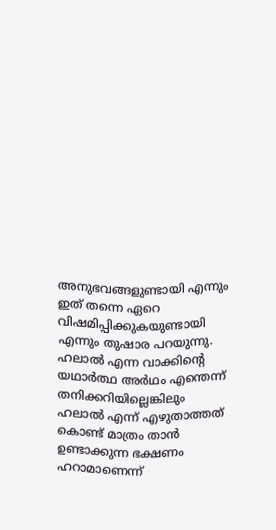അനുഭവങ്ങളുണ്ടായി എന്നും ഇത് തന്നെ ഏറെ വിഷമിപ്പിക്കുകയുണ്ടായി എന്നും തുഷാര പറയുന്നു. ഹലാല്‍ എന്ന വാക്കിന്റെ യഥാര്‍ത്ഥ അര്‍ഥം എന്തെന്ന് തനിക്കറിയില്ലെങ്കിലും ഹലാല്‍ എന്ന് എഴുതാത്തത് കൊണ്ട് മാത്രം താന്‍ ഉണ്ടാക്കുന്ന ഭക്ഷണം ഹറാമാണെന്ന്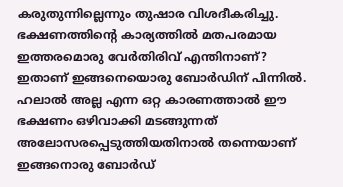കരുതുന്നില്ലെന്നും തുഷാര വിശദീകരിച്ചു.
ഭക്ഷണത്തിന്റെ കാര്യത്തില്‍ മതപരമായ ഇത്തരമൊരു വേര്‍തിരിവ് എന്തിനാണ്? ഇതാണ് ഇങ്ങനെയൊരു ബോര്‍ഡിന് പിന്നില്‍. ഹലാല്‍ അല്ല എന്ന ഒറ്റ കാരണത്താല്‍ ഈ ഭക്ഷണം ഒഴിവാക്കി മടങ്ങുന്നത് അലോസരപ്പെടുത്തിയതിനാല്‍ തന്നെയാണ് ഇങ്ങനൊരു ബോര്‍ഡ്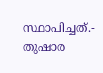സ്ഥാപിച്ചത്.- തുഷാര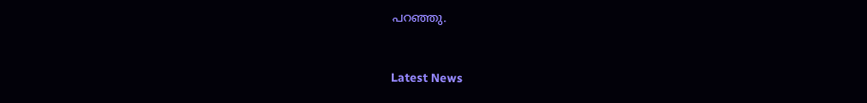പറഞ്ഞു.



Latest News